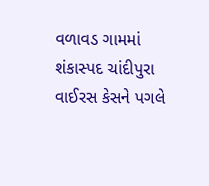વળાવડ ગામમાં શંકાસ્પદ ચાંદીપુરા વાઈરસ કેસને પગલે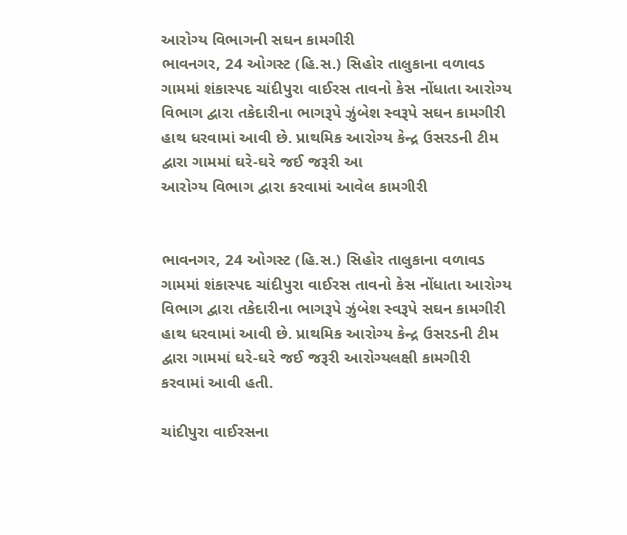આરોગ્ય વિભાગની સઘન કામગીરી
ભાવનગર, 24 ઓગસ્ટ (હિ.સ.) સિહોર તાલુકાના વળાવડ ગામમાં શંકાસ્પદ ચાંદીપુરા વાઈરસ તાવનો કેસ નોંધાતા આરોગ્ય વિભાગ દ્વારા તકેદારીના ભાગરૂપે ઝુંબેશ સ્વરૂપે સઘન કામગીરી હાથ ધરવામાં આવી છે. પ્રાથમિક આરોગ્ય કેન્દ્ર ઉસરડની ટીમ દ્વારા ગામમાં ઘરે-ઘરે જઈ જરૂરી આ
આરોગ્ય વિભાગ દ્વારા કરવામાં આવેલ કામગીરી


ભાવનગર, 24 ઓગસ્ટ (હિ.સ.) સિહોર તાલુકાના વળાવડ ગામમાં શંકાસ્પદ ચાંદીપુરા વાઈરસ તાવનો કેસ નોંધાતા આરોગ્ય વિભાગ દ્વારા તકેદારીના ભાગરૂપે ઝુંબેશ સ્વરૂપે સઘન કામગીરી હાથ ધરવામાં આવી છે. પ્રાથમિક આરોગ્ય કેન્દ્ર ઉસરડની ટીમ દ્વારા ગામમાં ઘરે-ઘરે જઈ જરૂરી આરોગ્યલક્ષી કામગીરી કરવામાં આવી હતી.

ચાંદીપુરા વાઈરસના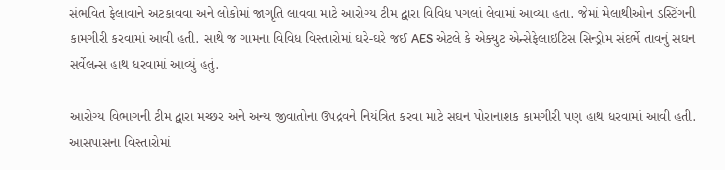સંભવિત ફેલાવાને અટકાવવા અને લોકોમાં જાગૃતિ લાવવા માટે આરોગ્ય ટીમ દ્વારા વિવિધ પગલાં લેવામાં આવ્યા હતા. જેમાં મેલાથીઓન ડસ્ટિંગની કામગીરી કરવામાં આવી હતી. સાથે જ ગામના વિવિધ વિસ્તારોમાં ઘરે-ઘરે જઈ AES એટલે કે એક્યુટ એન્સેફેલાઇટિસ સિન્ડ્રોમ સંદર્ભે તાવનું સઘન સર્વેલન્સ હાથ ધરવામાં આવ્યું હતું.

આરોગ્ય વિભાગની ટીમ દ્વારા મચ્છર અને અન્ય જીવાતોના ઉપદ્રવને નિયંત્રિત કરવા માટે સઘન પોરાનાશક કામગીરી પણ હાથ ધરવામાં આવી હતી. આસપાસના વિસ્તારોમાં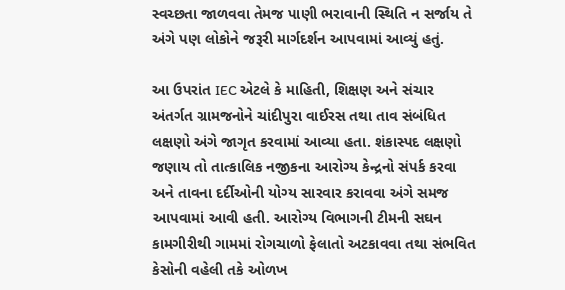સ્વચ્છતા જાળવવા તેમજ પાણી ભરાવાની સ્થિતિ ન સર્જાય તે અંગે પણ લોકોને જરૂરી માર્ગદર્શન આપવામાં આવ્યું હતું.

આ ઉપરાંત IEC એટલે કે માહિતી, શિક્ષણ અને સંચાર અંતર્ગત ગ્રામજનોને ચાંદીપુરા વાઈરસ તથા તાવ સંબંધિત લક્ષણો અંગે જાગૃત કરવામાં આવ્યા હતા. શંકાસ્પદ લક્ષણો જણાય તો તાત્કાલિક નજીકના આરોગ્ય કેન્દ્રનો સંપર્ક કરવા અને તાવના દર્દીઓની યોગ્ય સારવાર કરાવવા અંગે સમજ આપવામાં આવી હતી. આરોગ્ય વિભાગની ટીમની સઘન કામગીરીથી ગામમાં રોગચાળો ફેલાતો અટકાવવા તથા સંભવિત કેસોની વહેલી તકે ઓળખ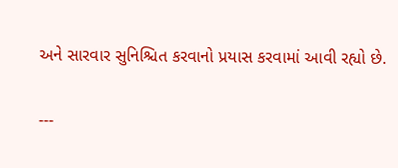અને સારવાર સુનિશ્ચિત કરવાનો પ્રયાસ કરવામાં આવી રહ્યો છે.

---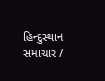હિન્દુસ્થાન સમાચાર /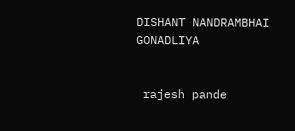DISHANT NANDRAMBHAI GONADLIYA


 rajesh pande